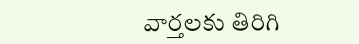వార్తలకు తిరిగి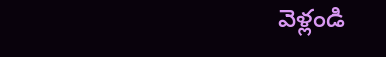వెళ్లండి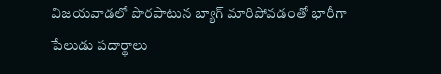విజయవాడలో పొరపాటున బ్యాగ్ మారిపోవడంతో భారీగా పేలుడు పదార్థాలు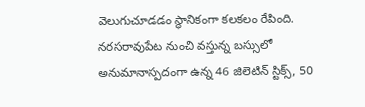వెలుగుచూడడం స్థానికంగా కలకలం రేపింది. నరసరావుపేట నుంచి వస్తున్న బస్సులో అనుమానాస్పదంగా ఉన్న 46 జిలెటిన్ స్టిక్స్, 50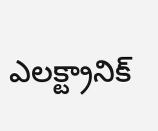ఎలక్ట్రానిక్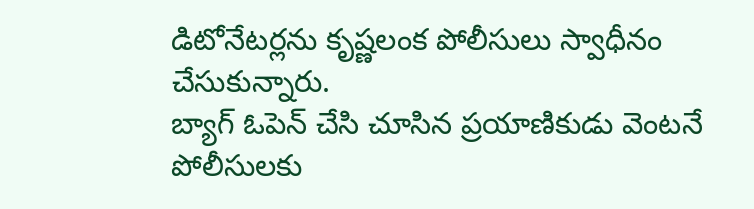డిటోనేటర్లను కృష్ణలంక పోలీసులు స్వాధీనం చేసుకున్నారు.
బ్యాగ్ ఓపెన్ చేసి చూసిన ప్రయాణికుడు వెంటనే పోలీసులకు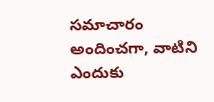సమాచారం అందించగా, వాటిని ఎందుకు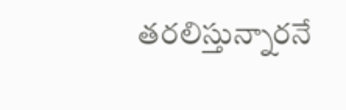తరలిస్తున్నారనే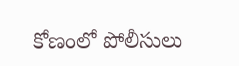కోణంలో పోలీసులు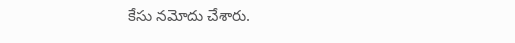కేసు నమోదు చేశారు.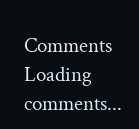Comments
Loading comments...